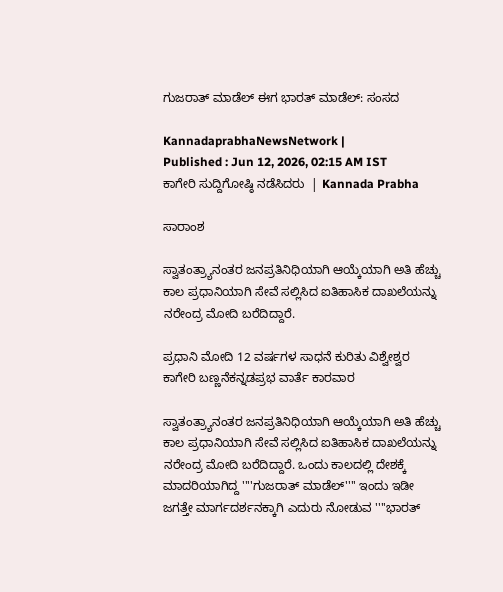ಗುಜರಾತ್ ಮಾಡೆಲ್ ಈಗ ಭಾರತ್ ಮಾಡೆಲ್: ಸಂಸದ

KannadaprabhaNewsNetwork |
Published : Jun 12, 2026, 02:15 AM IST
ಕಾಗೇರಿ ಸುದ್ದಿಗೋಷ್ಠಿ ನಡೆಸಿದರು  | Kannada Prabha

ಸಾರಾಂಶ

ಸ್ವಾತಂತ್ರ್ಯಾನಂತರ ಜನಪ್ರತಿನಿಧಿಯಾಗಿ ಆಯ್ಕೆಯಾಗಿ ಅತಿ ಹೆಚ್ಚು ಕಾಲ ಪ್ರಧಾನಿಯಾಗಿ ಸೇವೆ ಸಲ್ಲಿಸಿದ ಐತಿಹಾಸಿಕ ದಾಖಲೆಯನ್ನು ನರೇಂದ್ರ ಮೋದಿ ಬರೆದಿದ್ದಾರೆ.

ಪ್ರಧಾನಿ ಮೋದಿ 12 ವರ್ಷಗಳ ಸಾಧನೆ ಕುರಿತು ವಿಶ್ವೇಶ್ವರ ಕಾಗೇರಿ ಬಣ್ಣನೆಕನ್ನಡಪ್ರಭ ವಾರ್ತೆ ಕಾರವಾರ

ಸ್ವಾತಂತ್ರ್ಯಾನಂತರ ಜನಪ್ರತಿನಿಧಿಯಾಗಿ ಆಯ್ಕೆಯಾಗಿ ಅತಿ ಹೆಚ್ಚು ಕಾಲ ಪ್ರಧಾನಿಯಾಗಿ ಸೇವೆ ಸಲ್ಲಿಸಿದ ಐತಿಹಾಸಿಕ ದಾಖಲೆಯನ್ನು ನರೇಂದ್ರ ಮೋದಿ ಬರೆದಿದ್ದಾರೆ. ಒಂದು ಕಾಲದಲ್ಲಿ ದೇಶಕ್ಕೆ ಮಾದರಿಯಾಗಿದ್ದ ''''ಗುಜರಾತ್ ಮಾಡೆಲ್'''' ಇಂದು ಇಡೀ ಜಗತ್ತೇ ಮಾರ್ಗದರ್ಶನಕ್ಕಾಗಿ ಎದುರು ನೋಡುವ ''''ಭಾರತ್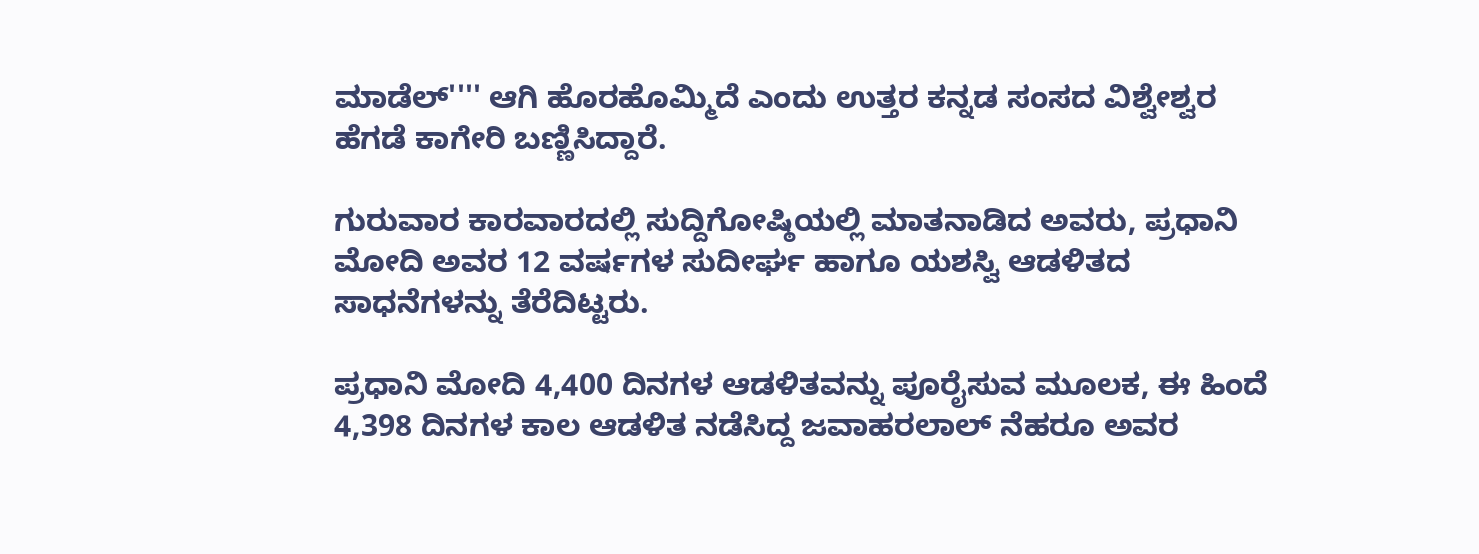ಮಾಡೆಲ್'''' ಆಗಿ ಹೊರಹೊಮ್ಮಿದೆ ಎಂದು ಉತ್ತರ ಕನ್ನಡ ಸಂಸದ ವಿಶ್ವೇಶ್ವರ ಹೆಗಡೆ ಕಾಗೇರಿ ಬಣ್ಣಿಸಿದ್ದಾರೆ.

ಗುರುವಾರ ಕಾರವಾರದಲ್ಲಿ ಸುದ್ದಿಗೋಷ್ಠಿಯಲ್ಲಿ ಮಾತನಾಡಿದ ಅವರು, ಪ್ರಧಾನಿ ಮೋದಿ ಅವರ 12 ವರ್ಷಗಳ ಸುದೀರ್ಘ ಹಾಗೂ ಯಶಸ್ವಿ ಆಡಳಿತದ ಸಾಧನೆಗಳನ್ನು ತೆರೆದಿಟ್ಟರು.

ಪ್ರಧಾನಿ ಮೋದಿ 4,400 ದಿನಗಳ ಆಡಳಿತವನ್ನು ಪೂರೈಸುವ ಮೂಲಕ, ಈ ಹಿಂದೆ 4,398 ದಿನಗಳ ಕಾಲ ಆಡಳಿತ ನಡೆಸಿದ್ದ ಜವಾಹರಲಾಲ್ ನೆಹರೂ ಅವರ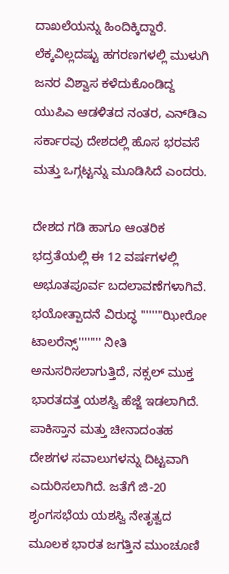ದಾಖಲೆಯನ್ನು ಹಿಂದಿಕ್ಕಿದ್ದಾರೆ. ಲೆಕ್ಕವಿಲ್ಲದಷ್ಟು ಹಗರಣಗಳಲ್ಲಿ ಮುಳುಗಿ ಜನರ ವಿಶ್ವಾಸ ಕಳೆದುಕೊಂಡಿದ್ದ ಯುಪಿಎ ಆಡಳಿತದ ನಂತರ, ಎನ್‌ಡಿಎ ಸರ್ಕಾರವು ದೇಶದಲ್ಲಿ ಹೊಸ ಭರವಸೆ ಮತ್ತು ಒಗ್ಗಟ್ಟನ್ನು ಮೂಡಿಸಿದೆ ಎಂದರು.

ದೇಶದ ಗಡಿ ಹಾಗೂ ಆಂತರಿಕ ಭದ್ರತೆಯಲ್ಲಿ ಈ 12 ವರ್ಷಗಳಲ್ಲಿ ಅಭೂತಪೂರ್ವ ಬದಲಾವಣೆಗಳಾಗಿವೆ. ಭಯೋತ್ಪಾದನೆ ವಿರುದ್ಧ ''''''''ಝೀರೋ ಟಾಲರೆನ್ಸ್'''''''' ನೀತಿ ಅನುಸರಿಸಲಾಗುತ್ತಿದೆ, ನಕ್ಸಲ್ ಮುಕ್ತ ಭಾರತದತ್ತ ಯಶಸ್ವಿ ಹೆಜ್ಜೆ ಇಡಲಾಗಿದೆ. ಪಾಕಿಸ್ತಾನ ಮತ್ತು ಚೀನಾದಂತಹ ದೇಶಗಳ ಸವಾಲುಗಳನ್ನು ದಿಟ್ಟವಾಗಿ ಎದುರಿಸಲಾಗಿದೆ. ಜತೆಗೆ ಜಿ-20 ಶೃಂಗಸಭೆಯ ಯಶಸ್ವಿ ನೇತೃತ್ವದ ಮೂಲಕ ಭಾರತ ಜಗತ್ತಿನ ಮುಂಚೂಣಿ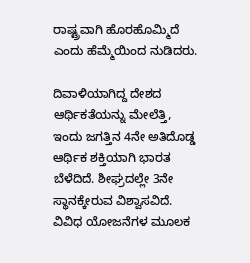ರಾಷ್ಟ್ರವಾಗಿ ಹೊರಹೊಮ್ಮಿದೆ ಎಂದು ಹೆಮ್ಮೆಯಿಂದ ನುಡಿದರು.

ದಿವಾಳಿಯಾಗಿದ್ದ ದೇಶದ ಆರ್ಥಿಕತೆಯನ್ನು ಮೇಲೆತ್ತಿ, ಇಂದು ಜಗತ್ತಿನ 4ನೇ ಅತಿದೊಡ್ಡ ಆರ್ಥಿಕ ಶಕ್ತಿಯಾಗಿ ಭಾರತ ಬೆಳೆದಿದೆ. ಶೀಘ್ರದಲ್ಲೇ 3ನೇ ಸ್ಥಾನಕ್ಕೇರುವ ವಿಶ್ವಾಸವಿದೆ. ವಿವಿಧ ಯೋಜನೆಗಳ ಮೂಲಕ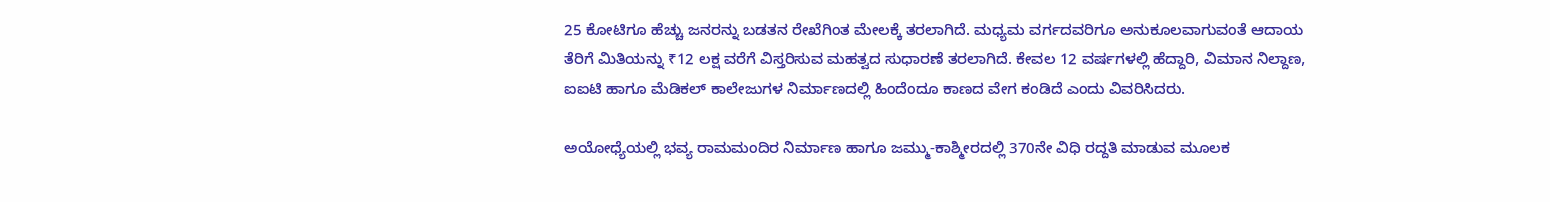25 ಕೋಟಿಗೂ ಹೆಚ್ಚು ಜನರನ್ನು ಬಡತನ ರೇಖೆಗಿಂತ ಮೇಲಕ್ಕೆ ತರಲಾಗಿದೆ. ಮಧ್ಯಮ ವರ್ಗದವರಿಗೂ ಅನುಕೂಲವಾಗುವಂತೆ ಆದಾಯ ತೆರಿಗೆ ಮಿತಿಯನ್ನು ₹12 ಲಕ್ಷ ವರೆಗೆ ವಿಸ್ತರಿಸುವ ಮಹತ್ವದ ಸುಧಾರಣೆ ತರಲಾಗಿದೆ. ಕೇವಲ 12 ವರ್ಷಗಳಲ್ಲಿ ಹೆದ್ದಾರಿ, ವಿಮಾನ ನಿಲ್ದಾಣ, ಐಐಟಿ ಹಾಗೂ ಮೆಡಿಕಲ್ ಕಾಲೇಜುಗಳ ನಿರ್ಮಾಣದಲ್ಲಿ ಹಿಂದೆಂದೂ ಕಾಣದ ವೇಗ ಕಂಡಿದೆ ಎಂದು ವಿವರಿಸಿದರು.

ಅಯೋಧ್ಯೆಯಲ್ಲಿ ಭವ್ಯ ರಾಮಮಂದಿರ ನಿರ್ಮಾಣ ಹಾಗೂ ಜಮ್ಮು-ಕಾಶ್ಮೀರದಲ್ಲಿ 370ನೇ ವಿಧಿ ರದ್ದತಿ ಮಾಡುವ ಮೂಲಕ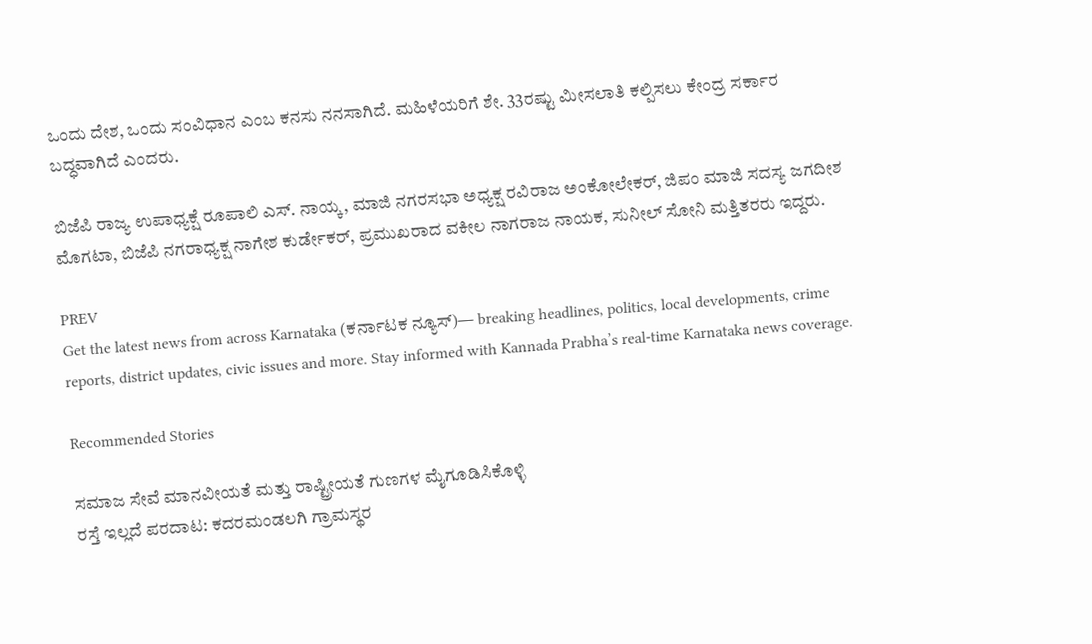ಒಂದು ದೇಶ, ಒಂದು ಸಂವಿಧಾನ ಎಂಬ ಕನಸು ನನಸಾಗಿದೆ. ಮಹಿಳೆಯರಿಗೆ ಶೇ. 33ರಷ್ಟು ಮೀಸಲಾತಿ ಕಲ್ಪಿಸಲು ಕೇಂದ್ರ ಸರ್ಕಾರ ಬದ್ಧವಾಗಿದೆ ಎಂದರು.

ಬಿಜೆಪಿ ರಾಜ್ಯ ಉಪಾಧ್ಯಕ್ಷೆ ರೂಪಾಲಿ ಎಸ್. ನಾಯ್ಕ, ಮಾಜಿ ನಗರಸಭಾ ಅಧ್ಯಕ್ಷ ರವಿರಾಜ ಅಂಕೋಲೇಕರ್, ಜಿಪಂ ಮಾಜಿ ಸದಸ್ಯ ಜಗದೀಶ ಮೊಗಟಾ, ಬಿಜೆಪಿ ನಗರಾಧ್ಯಕ್ಷ ನಾಗೇಶ ಕುರ್ಡೇಕರ್, ಪ್ರಮುಖರಾದ ವಕೀಲ ನಾಗರಾಜ ನಾಯಕ, ಸುನೀಲ್ ಸೋನಿ ಮತ್ತಿತರರು ಇದ್ದರು.

PREV
Get the latest news from across Karnataka (ಕರ್ನಾಟಕ ನ್ಯೂಸ್)— breaking headlines, politics, local developments, crime reports, district updates, civic issues and more. Stay informed with Kannada Prabha’s real‑time Karnataka news coverage.

Recommended Stories

ಸಮಾಜ ಸೇವೆ ಮಾನವೀಯತೆ ಮತ್ತು ರಾಷ್ಟ್ರೀಯತೆ ಗುಣಗಳ ಮೈಗೂಡಿಸಿಕೊಳ್ಳಿ
ರಸ್ತೆ ಇಲ್ಲದೆ ಪರದಾಟ: ಕದರಮಂಡಲಗಿ ಗ್ರಾಮಸ್ಥರ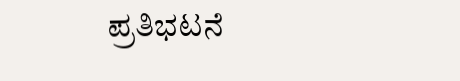ಪ್ರತಿಭಟನೆ